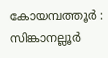കോയമ്പത്തൂർ : സിങ്കാനല്ലൂർ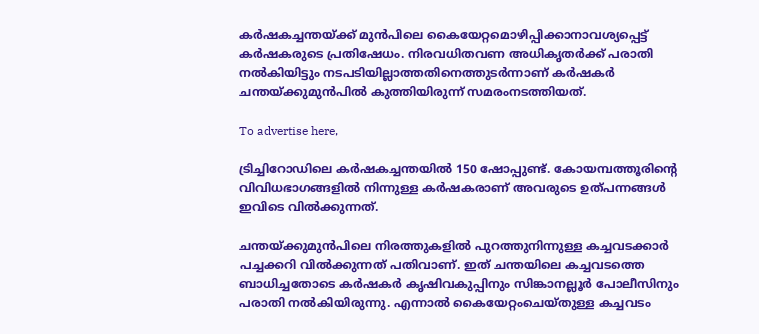കർഷകച്ചന്തയ്ക്ക് മുൻപിലെ കൈയേറ്റമൊഴിപ്പിക്കാനാവശ്യപ്പെട്ട് കർഷകരുടെ പ്രതിഷേധം. നിരവധിതവണ അധികൃതർക്ക് പരാതി നൽകിയിട്ടും നടപടിയില്ലാത്തതിനെത്തുടർന്നാണ് കർഷകർ ചന്തയ്ക്കുമുൻപിൽ കുത്തിയിരുന്ന് സമരംനടത്തിയത്.

To advertise here,

ട്രിച്ചിറോഡിലെ കർഷകച്ചന്തയിൽ 150 ഷോപ്പുണ്ട്. കോയമ്പത്തൂരിന്റെ വിവിധഭാഗങ്ങളിൽ നിന്നുള്ള കർഷകരാണ് അവരുടെ ഉത്പന്നങ്ങൾ ഇവിടെ വിൽക്കുന്നത്.

ചന്തയ്ക്കുമുൻപിലെ നിരത്തുകളിൽ പുറത്തുനിന്നുള്ള കച്ചവടക്കാർ പച്ചക്കറി വിൽക്കുന്നത് പതിവാണ്. ഇത് ചന്തയിലെ കച്ചവടത്തെ ബാധിച്ചതോടെ കർഷകർ കൃഷിവകുപ്പിനും സിങ്കാനല്ലൂർ പോലീസിനും പരാതി നൽകിയിരുന്നു. എന്നാൽ കൈയേറ്റംചെയ്തുള്ള കച്ചവടം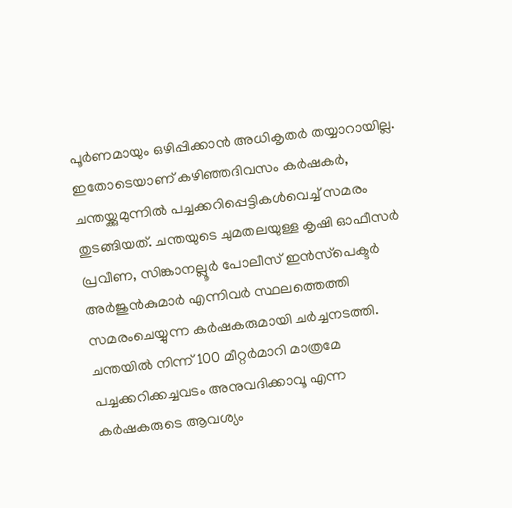പൂർണമായും ഒഴിപ്പിക്കാൻ അധികൃതർ തയ്യാറായില്ല. ഇതോടെയാണ് കഴിഞ്ഞദിവസം കർഷകർ, ചന്തയ്ക്കുമുന്നിൽ പച്ചക്കറിപ്പെട്ടികൾവെച്ച് സമരം തുടങ്ങിയത്. ചന്തയുടെ ചുമതലയുള്ള കൃഷി ഓഫീസർ പ്രവീണ, സിങ്കാനല്ലൂർ പോലീസ് ഇൻസ്‌പെക്ടർ അർജുൻകുമാർ എന്നിവർ സ്ഥലത്തെത്തി സമരംചെയ്യുന്ന കർഷകരുമായി ചർച്ചനടത്തി. ചന്തയിൽ നിന്ന് 100 മീറ്റർമാറി മാത്രമേ പച്ചക്കറിക്കച്ചവടം അനുവദിക്കാവൂ എന്ന കർഷകരുടെ ആവശ്യം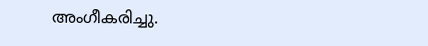അംഗീകരിച്ചു.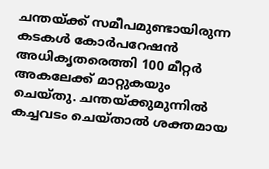ചന്തയ്ക്ക് സമീപമുണ്ടായിരുന്ന കടകൾ കോർപറേഷൻ അധികൃതരെത്തി 100 മീറ്റർ അകലേക്ക് മാറ്റുകയും ചെയ്തു. ചന്തയ്ക്കുമുന്നിൽ കച്ചവടം ചെയ്താൽ ശക്തമായ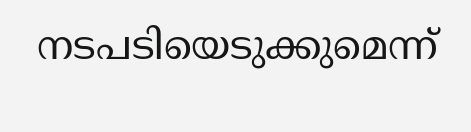നടപടിയെടുക്കുമെന്ന്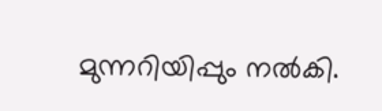മുന്നറിയിപ്പും നൽകി.